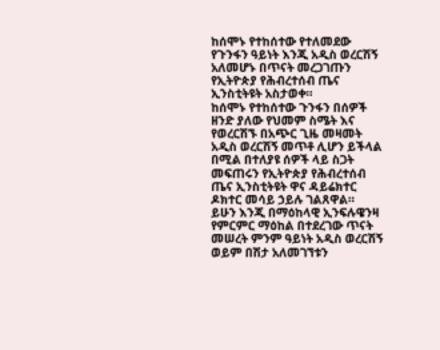ከሰሞኑ የተከሰተው የተለመደው የጉንፋን ዓይነት እንጂ አዲስ ወረርሽኝ አለመሆኑ በጥናት መረጋገጡን የኢትዮጵያ የሕብረተሰብ ጤና ኢንስቲትዩት አስታወቀ።
ከሰሞኑ የተከሰተው ጉንፋን በሰዎች ዘንድ ያለው የህመም ስሜት እና የወረርሽኙ በአጭር ጊዜ መዛመት አዲስ ወረርሽኝ መጥቶ ሊሆን ይችላል በሚል በተለያዩ ሰዎች ላይ ስጋት መፍጠሩን የኢትዮጵያ የሕብረተሰብ ጤና ኢንስቲትዩት ዋና ዳይሬክተር ዶክተር መሳይ ኃይሉ ገልጸዋል።
ይሁን እንጂ በማዕከላዊ ኢንፍሉዌንዛ የምርምር ማዕከል በተደረገው ጥናት መሠረት ምንም ዓይነት አዲስ ወረርሽኝ ወይም በሽታ አለመገኘቱን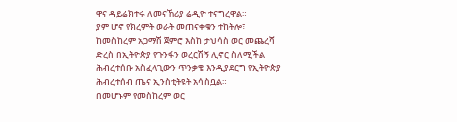ዋና ዳይሬክተሩ ለመናኸሪያ ሬዲዮ ተናግረዋል።
ያም ሆኖ የክረምት ወራት መጠናቀቁን ተከትሎ፣ ከመስከረም አጋማሽ ጀምሮ እስከ ታህሳስ ወር መጨረሻ ድረስ በኢትዮጵያ የጉንፋን ወረርሽኝ ሊኖር ስለሚችል ሕብረተሰቡ አስፈላጊውን ጥንቃቄ እንዲያደርግ የኢትዮጵያ ሕብረተሰብ ጤና ኢንስቲትዩት አሳስቧል።
በመሆኑም የመስከረም ወር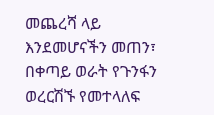መጨረሻ ላይ እንደመሆናችን መጠን፣ በቀጣይ ወራት የጉንፋን ወረርሽኙ የመተላለፍ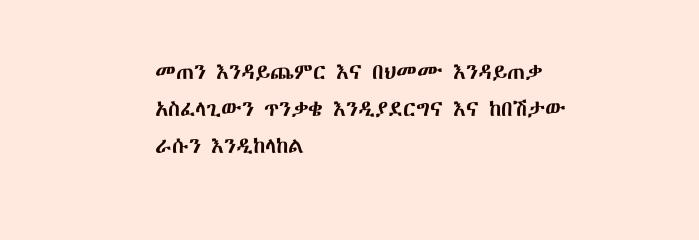መጠን እንዳይጨምር እና በህመሙ እንዳይጠቃ አስፈላጊውን ጥንቃቄ እንዲያደርግና እና ከበሽታው ራሱን እንዲከላከል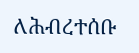ለሕብረተሰቡ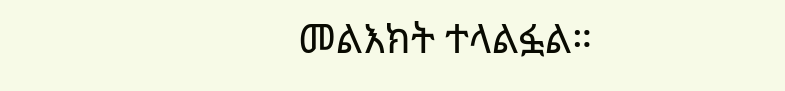መልእክት ተላልፏል።